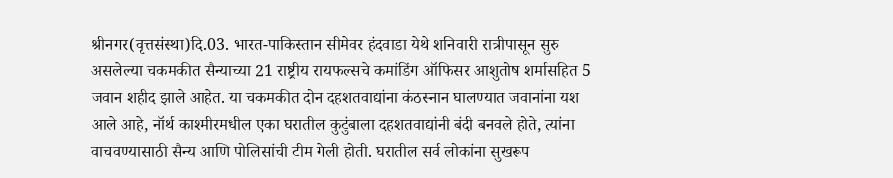श्रीनगर(वृत्तसंस्था)दि.03. भारत-पाकिस्तान सीमेवर हंदवाडा येथे शनिवारी रात्रीपासून सुरु असलेल्या चकमकीत सैन्याच्या 21 राष्ट्रीय रायफल्सचे कमांडिंग ऑफिसर आशुतोष शर्मासहित 5 जवान शहीद झाले आहेत. या चकमकीत दोन दहशतवाद्यांना कंठस्नान घालण्यात जवानांना यश आले आहे, नॉर्थ काश्मीरमधील एका घरातील कुटुंबाला दहशतवाद्यांनी बंदी बनवले होते, त्यांना वाचवण्यासाठी सैन्य आणि पोलिसांची टीम गेली होती. घरातील सर्व लोकांना सुखरूप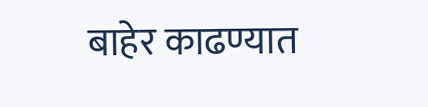बाहेर काढण्यात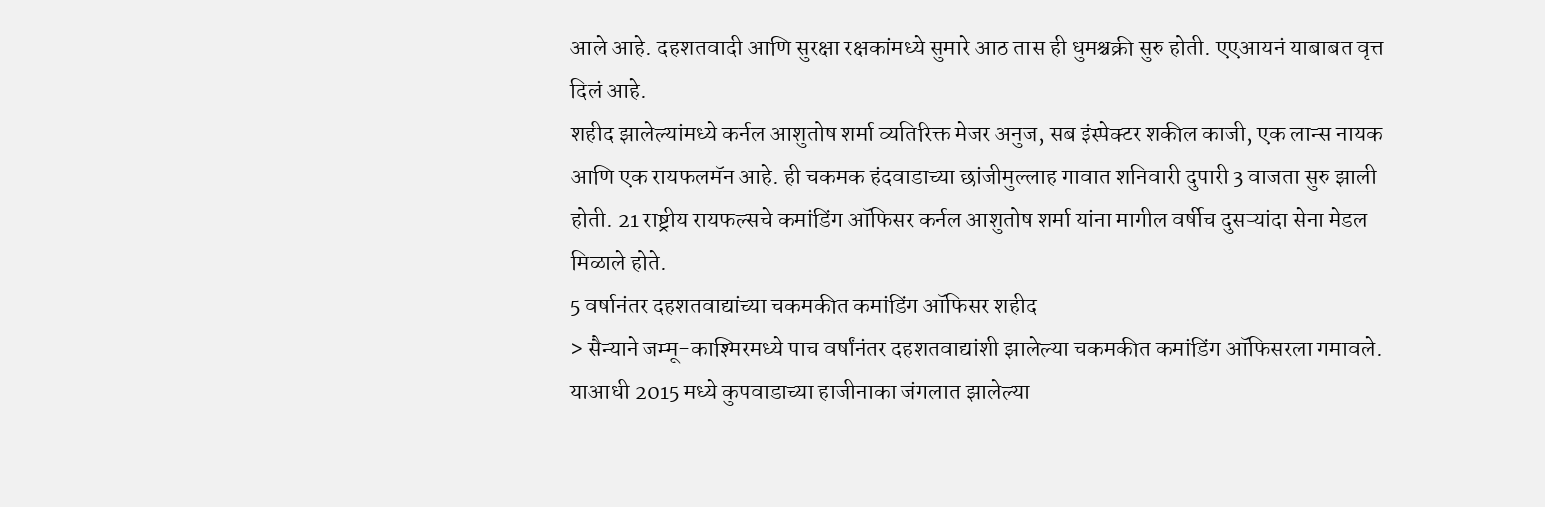आले आहे. दहशतवादी आणि सुरक्षा रक्षकांमध्ये सुमारे आठ तास ही धुमश्चक्री सुरु होती. एएआयनं याबाबत वृत्त दिलं आहे.
शहीद झालेल्यांमध्ये कर्नल आशुतोष शर्मा व्यतिरिक्त मेजर अनुज, सब इंस्पेक्टर शकील काजी, एक लान्स नायक आणि एक रायफलमॅन आहे. ही चकमक हंदवाडाच्या छांजीमुल्लाह गावात शनिवारी दुपारी 3 वाजता सुरु झाली होती. 21 राष्ट्रीय रायफल्सचे कमांडिंग ऑफिसर कर्नल आशुतोष शर्मा यांना मागील वर्षीच दुसऱ्यांदा सेना मेडल मिळाले होते.
5 वर्षानंतर दहशतवाद्यांच्या चकमकीत कमांडिंग ऑफिसर शहीद
> सैन्याने जम्मू-काश्मिरमध्ये पाच वर्षांनंतर दहशतवाद्यांशी झालेल्या चकमकीत कमांडिंग ऑफिसरला गमावले. याआधी 2015 मध्ये कुपवाडाच्या हाजीनाका जंगलात झालेल्या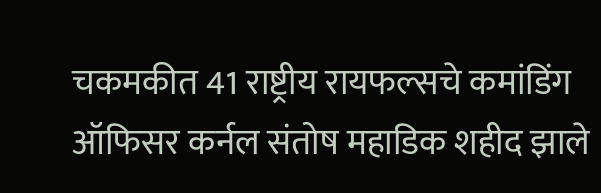चकमकीत 41 राष्ट्रीय रायफल्सचे कमांडिंग ऑफिसर कर्नल संतोष महाडिक शहीद झाले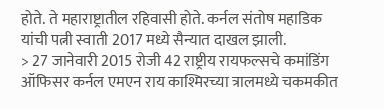होते. ते महाराष्ट्रातील रहिवासी होते. कर्नल संतोष महाडिक यांची पत्नी स्वाती 2017 मध्ये सैन्यात दाखल झाली.
> 27 जानेवारी 2015 रोजी 42 राष्ट्रीय रायफल्सचे कमांडिंग ऑफिसर कर्नल एमएन राय काश्मिरच्या त्रालमध्ये चकमकीत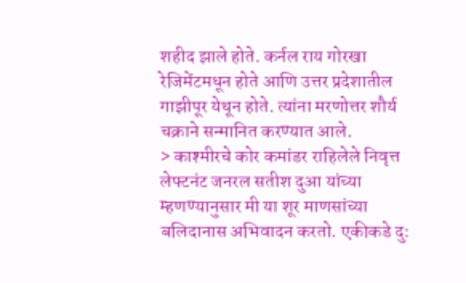शहीद झाले होते. कर्नल राय गोरखा रेजिमेंटमधून होते आणि उत्तर प्रदेशातील गाझीपूर येथून होते. त्यांना मरणोत्तर शौर्य चक्राने सन्मानित करण्यात आले.
> काश्मीरचे कोर कमांडर राहिलेले निवृत्त लेफ्टनंट जनरल सतीश दुआ यांच्या म्हणण्यानुसार मी या शूर माणसांच्या बलिदानास अभिवादन करतो. एकीकडे दु: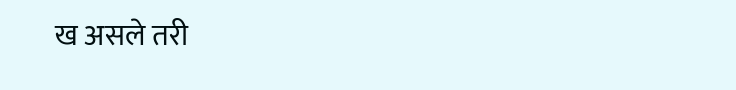ख असले तरी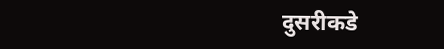दुसरीकडे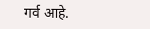गर्व आहे.